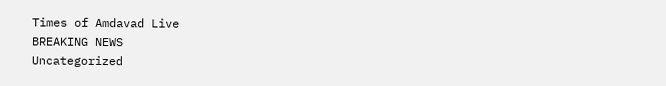Times of Amdavad Live
BREAKING NEWS
Uncategorized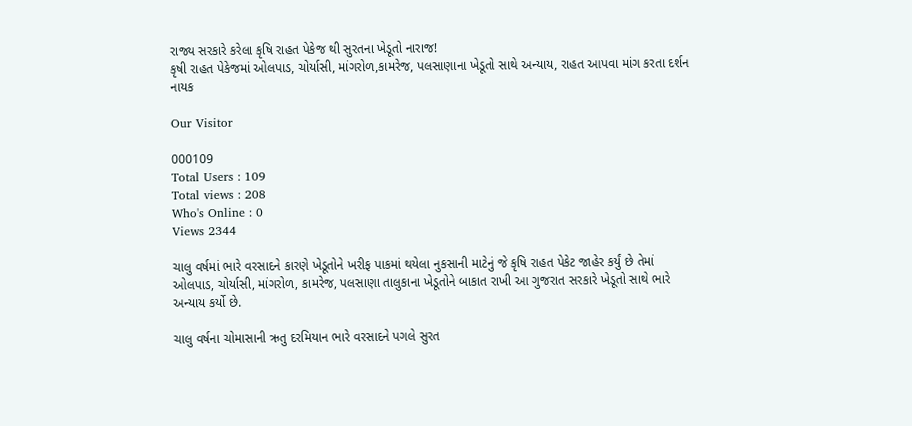રાજ્ય સરકારે કરેલા કૃષિ રાહત પેકેજ થી સુરતના ખેડૂતો નારાજ!
કૃષી રાહત પેકેજમાં ઓલપાડ, ચોર્યાસી, માંગરોળ,કામરેજ, પલસાણાના ખેડૂતો સાથે અન્યાય, રાહત આપવા માંગ કરતા દર્શન નાયક

Our Visitor

000109
Total Users : 109
Total views : 208
Who's Online : 0
Views 2344

ચાલુ વર્ષમાં ભારે વરસાદને કારણે ખેડૂતોને ખરીફ પાકમાં થયેલા નુકસાની માટેનું જે કૃષિ રાહત પેકેટ જાહેર કર્યું છે તેમાં ઓલપાડ, ચોર્યાસી, માંગરોળ, કામરેજ, પલસાણા તાલુકાના ખેડૂતોને બાકાત રાખી આ ગુજરાત સરકારે ખેડૂતો સાથે ભારે અન્યાય કર્યો છે.

ચાલુ વર્ષના ચોમાસાની ઋતુ દરમિયાન ભારે વરસાદને પગલે સુરત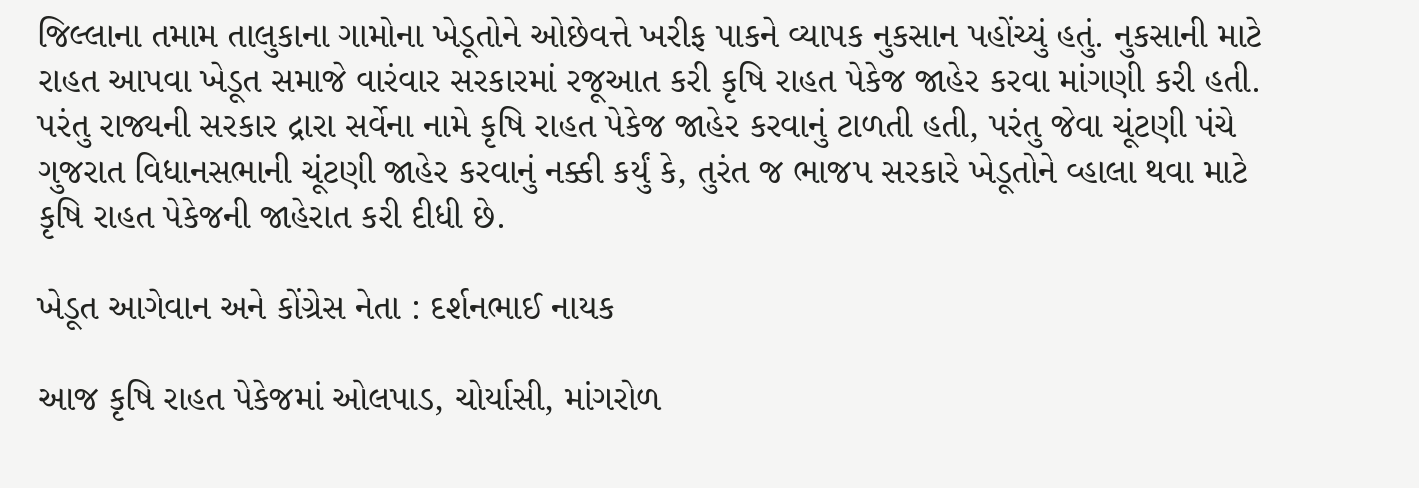જિલ્લાના તમામ તાલુકાના ગામોના ખેડૂતોને ઓછેવત્તે ખરીફ પાકને વ્યાપક નુકસાન પહોંચ્યું હતું. નુકસાની માટે રાહત આપવા ખેડૂત સમાજે વારંવાર સરકારમાં રજૂઆત કરી કૃષિ રાહત પેકેજ જાહેર કરવા માંગણી કરી હતી. પરંતુ રાજ્યની સરકાર દ્રારા સર્વેના નામે કૃષિ રાહત પેકેજ જાહેર કરવાનું ટાળતી હતી, પરંતુ જેવા ચૂંટણી પંચે ગુજરાત વિધાનસભાની ચૂંટણી જાહેર કરવાનું નક્કી કર્યું કે, તુરંત જ ભાજપ સરકારે ખેડૂતોને વ્હાલા થવા માટે કૃષિ રાહત પેકેજની જાહેરાત કરી દીધી છે.

ખેડૂત આગેવાન અને કોંગ્રેસ નેતા : દર્શનભાઈ નાયક

આજ કૃષિ રાહત પેકેજમાં ઓલપાડ, ચોર્યાસી, માંગરોળ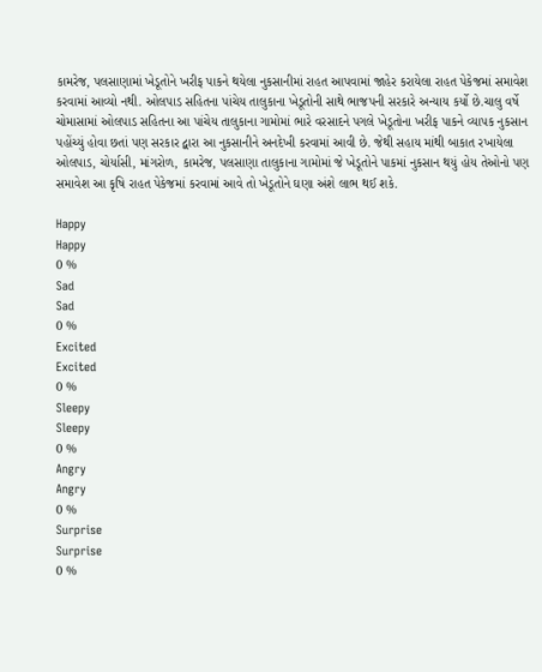કામરેજ, પલસાણામાં ખેડૂતોને ખરીફ પાકને થયેલા નુકસાનીમાં રાહત આપવામાં જાહેર કરાયેલા રાહત પેકેજમાં સમાવેશ કરવામાં આવ્યો નથી. ઓલપાડ સહિતના પાંચેય તાલુકાના ખેડૂતોની સાથે ભાજપની સરકારે અન્યાય કર્યો છે.ચાલુ વર્ષે ચોમાસામાં ઓલપાડ સહિતના આ પાંચેય તાલુકાના ગામોમાં ભારે વરસાદને પગલે ખેડૂતોના ખરીફ પાકને વ્યાપક નુકસાન પહોંચ્યું હોવા છતાં પણ સરકાર દ્વારા આ નુકસાનીને અનદેખી કરવામાં આવી છે. જેથી સહાય માંથી બાકાત રખાયેલા ઓલપાડ, ચોર્યાસી, માંગરોળ, કામરેજ, પલસાણા તાલુકાના ગામોમાં જે ખેડૂતોને પાકમાં નુકસાન થયું હોય તેઓનો પણ સમાવેશ આ કૃષિ રાહત પેકેજમાં કરવામાં આવે તો ખેડૂતોને ઘણા અંશે લાભ થઈ શકે.

Happy
Happy
0 %
Sad
Sad
0 %
Excited
Excited
0 %
Sleepy
Sleepy
0 %
Angry
Angry
0 %
Surprise
Surprise
0 %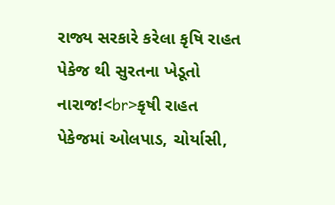રાજ્ય સરકારે કરેલા કૃષિ રાહત પેકેજ થી સુરતના ખેડૂતો નારાજ!<br>કૃષી રાહત પેકેજમાં ઓલપાડ, ચોર્યાસી,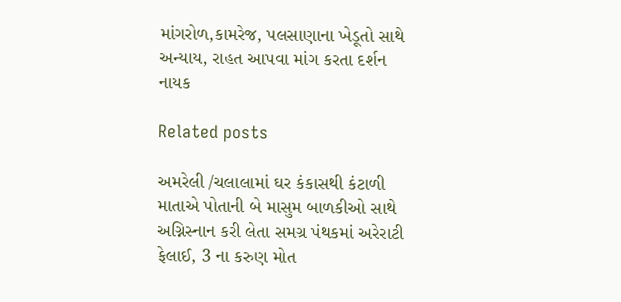માંગરોળ,કામરેજ, પલસાણાના ખેડૂતો સાથે અન્યાય, રાહત આપવા માંગ કરતા દર્શન નાયક

Related posts

અમરેલી /ચલાલામાં ઘર કંકાસથી કંટાળી માતાએ પોતાની બે માસુમ બાળકીઓ સાથે અગ્નિસ્નાન કરી લેતા સમગ્ર પંથકમાં અરેરાટી ફેલાઈ, 3 ના કરુણ મોત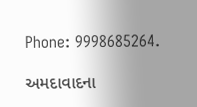Phone: 9998685264.

અમદાવાદના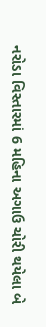નરોડા વિસ્તારમાં 6 મહિના અગાઉ ચોરી થયેલા બે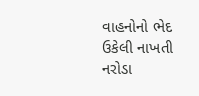વાહનોનો ભેદ ઉકેલી નાખતી નરોડા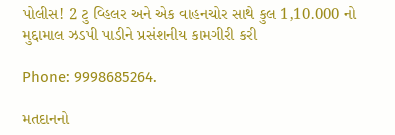પોલીસ! 2 ટુ વ્હિલર અને એક વાહનચોર સાથે કુલ 1,10.000 નો મુદ્દામાલ ઝડપી પાડીને પ્રસંશનીય કામગીરી કરી

Phone: 9998685264.

મતદાનનો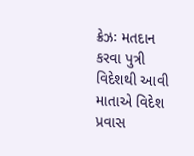ક્રેઝઃ મતદાન કરવા પુત્રી વિદેશથી આવી માતાએ વિદેશ પ્રવાસ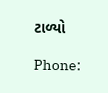ટાળ્યો

Phone: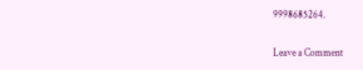9998685264.

Leave a Comment